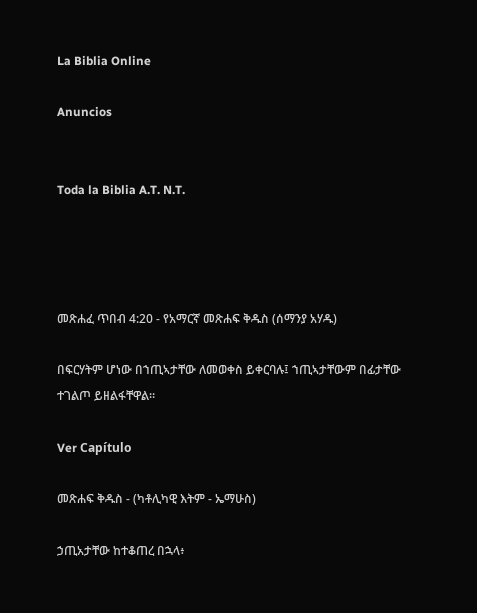La Biblia Online

Anuncios


Toda la Biblia A.T. N.T.




መጽሐፈ ጥበብ 4:20 - የአማርኛ መጽሐፍ ቅዱስ (ሰማንያ አሃዱ)

በፍርሃትም ሆነው በኀጢኣታቸው ለመወቀስ ይቀርባሉ፤ ኀጢኣታቸውም በፊታቸው ተገልጦ ይዘልፋቸዋል።

Ver Capítulo

መጽሐፍ ቅዱስ - (ካቶሊካዊ እትም - ኤማሁስ)

ኃጢአታቸው ከተቆጠረ በኋላ፥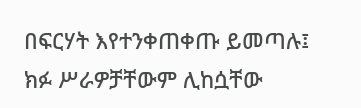በፍርሃት እየተንቀጠቀጡ ይመጣሉ፤ ክፉ ሥራዎቻቸውም ሊከሷቸው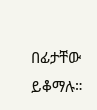በፊታቸው ይቆማሉ።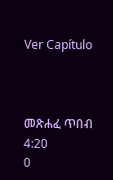Ver Capítulo



መጽሐፈ ጥበብ 4:20
0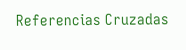Referencias Cruzadas